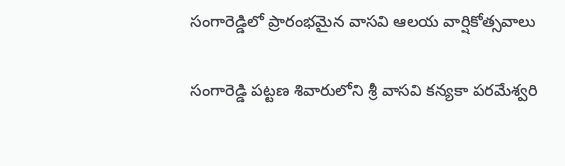సంగారెడ్డిలో ప్రారంభమైన వాసవి ఆలయ వార్షికోత్సవాలు

సంగారెడ్డి పట్టణ శివారులోని శ్రీ వాసవి కన్యకా పరమేశ్వరి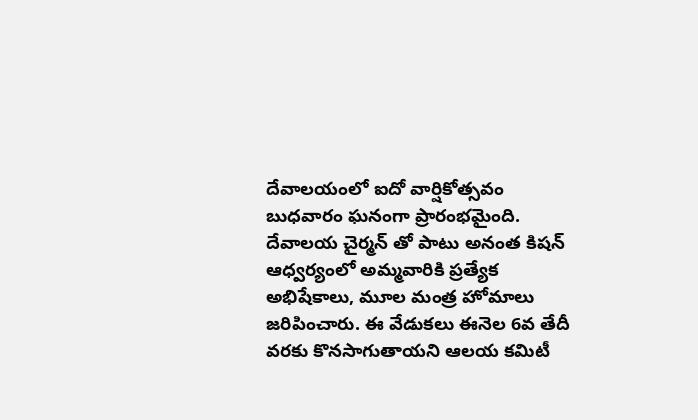దేవాలయంలో ఐదో వార్షికోత్సవం బుధవారం ఘనంగా ప్రారంభమైంది. దేవాలయ చైర్మన్ తో పాటు అనంత కిషన్ ఆధ్వర్యంలో అమ్మవారికి ప్రత్యేక అభిషేకాలు, మూల మంత్ర హోమాలు జరిపించారు. ఈ వేడుకలు ఈనెల 6వ తేదీ వరకు కొనసాగుతాయని ఆలయ కమిటీ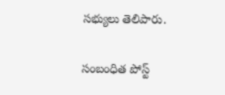సభ్యులు తెలిపారు.

సంబంధిత పోస్ట్